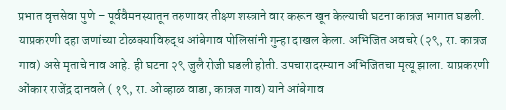प्रभात वृत्तसेवा पुणे – पूर्ववैमनस्यातून तरुणावर तीक्ष्ण शस्त्राने वार करून खून केल्याची घटना कात्रज भागात घडली. याप्रकरणी दहा जणांच्या टोळक्याविरुद्ध आंबेगाव पोलिसांनी गुन्हा दाखल केला. अभिजित अवचरे (२९, रा. कात्रज गाव) असे मृताचे नाव आहे. ही घटना २९ जुलै रोजी घडली होती. उपचारादरम्यान अभिजितचा मृत्यू झाला. याप्रकरणी ओंकार राजेंद्र दानवले ( १९, रा. ओव्हाळ वाडा, कात्रज गाव) याने आंबेगाव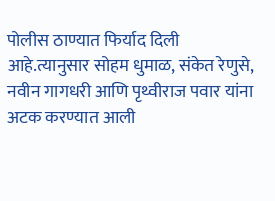पोलीस ठाण्यात फिर्याद दिली आहे.त्यानुसार सोहम धुमाळ, संकेत रेणुसे, नवीन गागधरी आणि पृथ्वीराज पवार यांना अटक करण्यात आली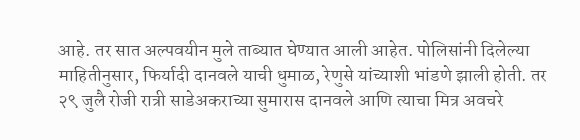आहे. तर सात अल्पवयीन मुले ताब्यात घेण्यात आली आहेत. पोलिसांनी दिलेल्या माहितीनुसार, फिर्यादी दानवले याची धुमाळ, रेणुसे यांच्याशी भांडणे झाली होती. तर २९ जुलै रोजी रात्री साडेअकराच्या सुमारास दानवले आणि त्याचा मित्र अवचरे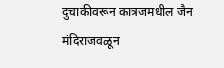दुचाकीवरून कात्रजमधील जैन मंदिराजवळून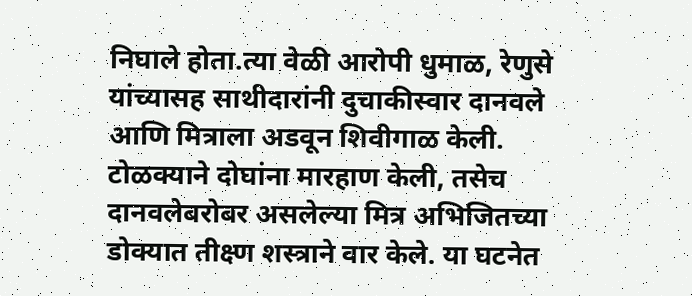निघाले होता.त्या वेळी आरोपी धुमाळ, रेणुसे यांच्यासह साथीदारांनी दुचाकीस्वार दानवले आणि मित्राला अडवून शिवीगाळ केली. टोळक्याने दोघांना मारहाण केली, तसेच दानवलेबरोबर असलेल्या मित्र अभिजितच्या डोक्यात तीक्ष्ण शस्त्राने वार केले. या घटनेत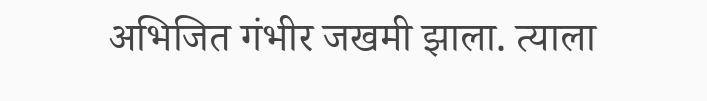अभिजित गंभीर जखमी झाला. त्याला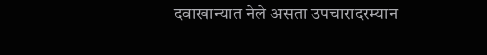दवाखान्यात नेले असता उपचारादरम्यान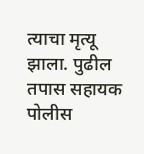त्याचा मृत्यू झाला. पुढील तपास सहायक पोलीस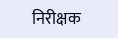निरीक्षक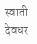स्वाती देवधर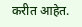करीत आहेत.